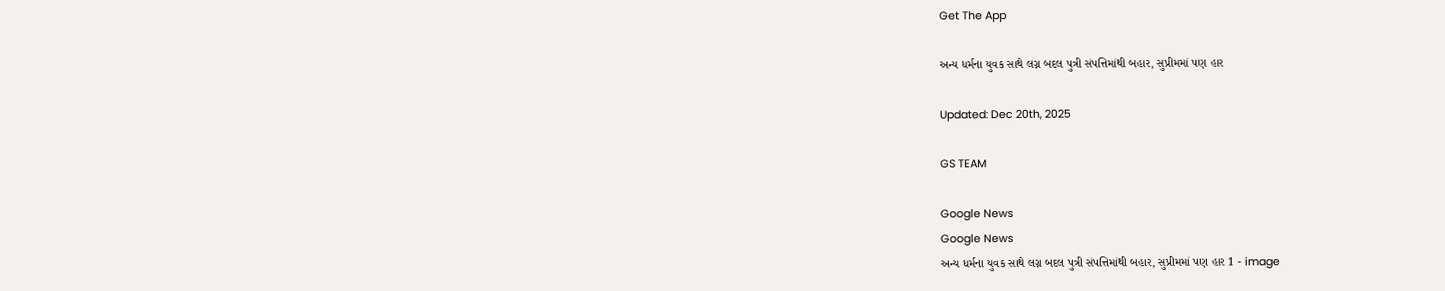Get The App

અન્ય ધર્મના યુવક સાથે લગ્ન બદલ પુત્રી સંપત્તિમાંથી બહાર, સુપ્રીમમાં પણ હાર

Updated: Dec 20th, 2025

GS TEAM

Google News
Google News
અન્ય ધર્મના યુવક સાથે લગ્ન બદલ પુત્રી સંપત્તિમાંથી બહાર, સુપ્રીમમાં પણ હાર 1 - image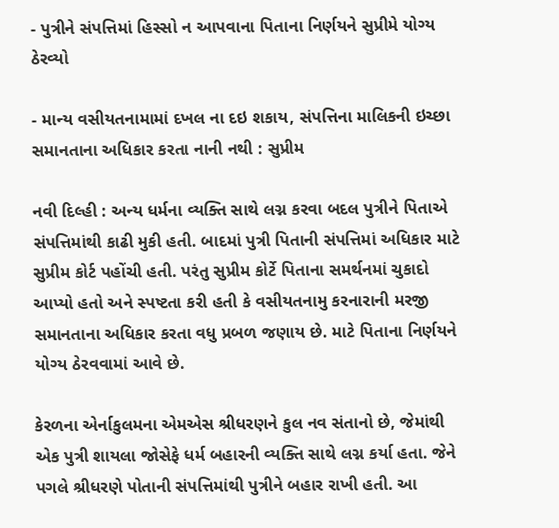- પુત્રીને સંપત્તિમાં હિસ્સો ન આપવાના પિતાના નિર્ણયને સુપ્રીમે યોગ્ય ઠેરવ્યો

- માન્ય વસીયતનામામાં દખલ ના દઇ શકાય, સંપત્તિના માલિકની ઇચ્છા સમાનતાના અધિકાર કરતા નાની નથી : સુપ્રીમ

નવી દિલ્હી : અન્ય ધર્મના વ્યક્તિ સાથે લગ્ન કરવા બદલ પુત્રીને પિતાએ સંપત્તિમાંથી કાઢી મુકી હતી. બાદમાં પુત્રી પિતાની સંપત્તિમાં અધિકાર માટે સુપ્રીમ કોર્ટ પહોંચી હતી. પરંતુ સુપ્રીમ કોર્ટે પિતાના સમર્થનમાં ચુકાદો આપ્યો હતો અને સ્પષ્ટતા કરી હતી કે વસીયતનામુ કરનારાની મરજી સમાનતાના અધિકાર કરતા વધુ પ્રબળ જણાય છે. માટે પિતાના નિર્ણયને યોગ્ય ઠેરવવામાં આવે છે.

કેરળના એર્નાકુલમના એમએસ શ્રીધરણને કુલ નવ સંતાનો છે, જેમાંથી એક પુત્રી શાયલા જોસેફે ધર્મ બહારની વ્યક્તિ સાથે લગ્ન કર્યા હતા. જેને પગલે શ્રીધરણે પોતાની સંપત્તિમાંથી પુત્રીને બહાર રાખી હતી. આ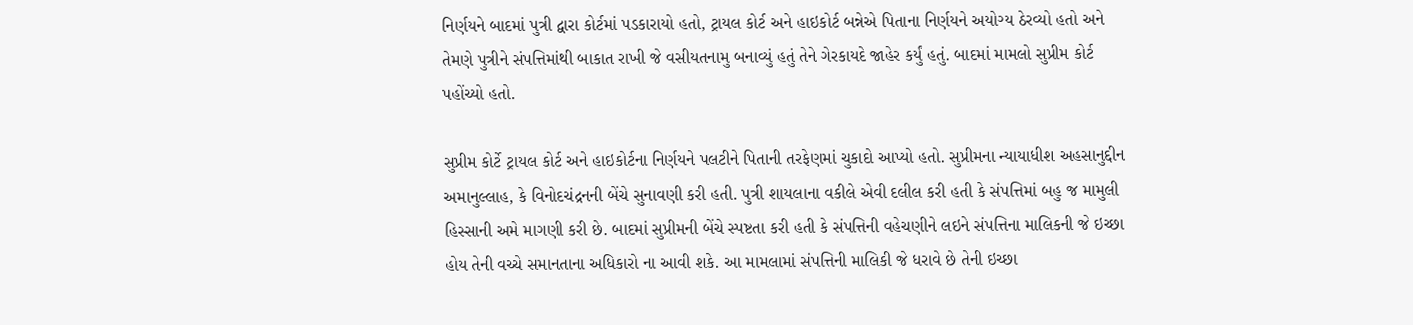નિર્ણયને બાદમાં પુત્રી દ્વારા કોર્ટમાં પડકારાયો હતો, ટ્રાયલ કોર્ટ અને હાઇકોર્ટ બન્નેએ પિતાના નિર્ણયને અયોગ્ય ઠેરવ્યો હતો અને તેમણે પુત્રીને સંપત્તિમાંથી બાકાત રાખી જે વસીયતનામુ બનાવ્યું હતું તેને ગેરકાયદે જાહેર કર્યું હતું. બાદમાં મામલો સુપ્રીમ કોર્ટ પહોંચ્યો હતો.

સુપ્રીમ કોર્ટે ટ્રાયલ કોર્ટ અને હાઇકોર્ટના નિર્ણયને પલટીને પિતાની તરફેણમાં ચુકાદો આપ્યો હતો. સુપ્રીમના ન્યાયાધીશ અહસાનુદ્દીન અમાનુલ્લાહ, કે વિનોદચંદ્રનની બેંચે સુનાવણી કરી હતી. પુત્રી શાયલાના વકીલે એવી દલીલ કરી હતી કે સંપત્તિમાં બહુ જ મામુલી હિસ્સાની અમે માગણી કરી છે. બાદમાં સુપ્રીમની બેંચે સ્પષ્ટતા કરી હતી કે સંપત્તિની વહેચણીને લઇને સંપત્તિના માલિકની જે ઇચ્છા હોય તેની વચ્ચે સમાનતાના અધિકારો ના આવી શકે. આ મામલામાં સંપત્તિની માલિકી જે ધરાવે છે તેની ઇચ્છા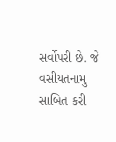સર્વોપરી છે. જે વસીયતનામુ સાબિત કરી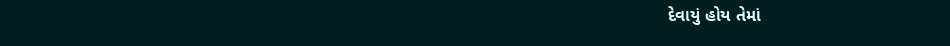દેવાયું હોય તેમાં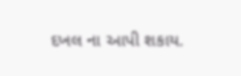દખલ ના આપી શકાય.